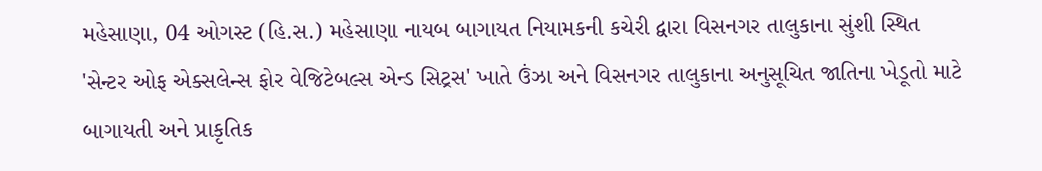મહેસાણા, 04 ઓગસ્ટ (હિ.સ.) મહેસાણા નાયબ બાગાયત નિયામકની કચેરી દ્વારા વિસનગર તાલુકાના સુંશી સ્થિત 'સેન્ટર ઓફ એક્સલેન્સ ફોર વેજિટેબલ્સ એન્ડ સિટ્રસ' ખાતે ઉંઝા અને વિસનગર તાલુકાના અનુસૂચિત જાતિના ખેડૂતો માટે બાગાયતી અને પ્રાકૃતિક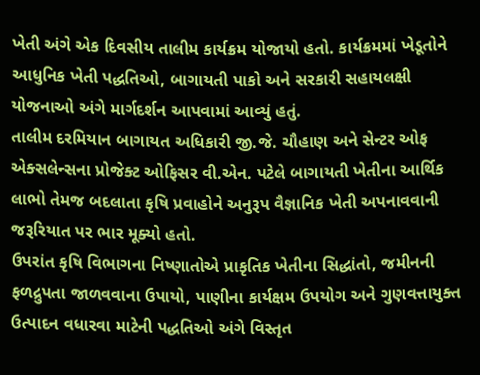ખેતી અંગે એક દિવસીય તાલીમ કાર્યક્રમ યોજાયો હતો. કાર્યક્રમમાં ખેડૂતોને આધુનિક ખેતી પદ્ધતિઓ, બાગાયતી પાકો અને સરકારી સહાયલક્ષી યોજનાઓ અંગે માર્ગદર્શન આપવામાં આવ્યું હતું.
તાલીમ દરમિયાન બાગાયત અધિકારી જી.જે. ચૌહાણ અને સેન્ટર ઓફ એક્સલેન્સના પ્રોજેક્ટ ઓફિસર વી.એન. પટેલે બાગાયતી ખેતીના આર્થિક લાભો તેમજ બદલાતા કૃષિ પ્રવાહોને અનુરૂપ વૈજ્ઞાનિક ખેતી અપનાવવાની જરૂરિયાત પર ભાર મૂક્યો હતો.
ઉપરાંત કૃષિ વિભાગના નિષ્ણાતોએ પ્રાકૃતિક ખેતીના સિદ્ધાંતો, જમીનની ફળદ્રુપતા જાળવવાના ઉપાયો, પાણીના કાર્યક્ષમ ઉપયોગ અને ગુણવત્તાયુક્ત ઉત્પાદન વધારવા માટેની પદ્ધતિઓ અંગે વિસ્તૃત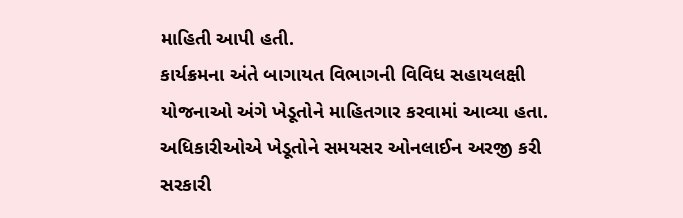માહિતી આપી હતી.
કાર્યક્રમના અંતે બાગાયત વિભાગની વિવિધ સહાયલક્ષી યોજનાઓ અંગે ખેડૂતોને માહિતગાર કરવામાં આવ્યા હતા. અધિકારીઓએ ખેડૂતોને સમયસર ઓનલાઈન અરજી કરી સરકારી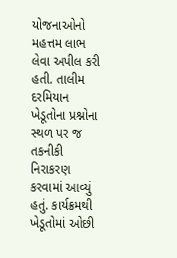યોજનાઓનો મહત્તમ લાભ લેવા અપીલ કરી હતી. તાલીમ દરમિયાન ખેડૂતોના પ્રશ્નોના સ્થળ પર જ તકનીકી નિરાકરણ કરવામાં આવ્યું હતું. કાર્યક્રમથી ખેડૂતોમાં ઓછી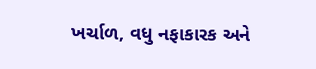ખર્ચાળ, વધુ નફાકારક અને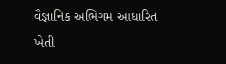વૈજ્ઞાનિક અભિગમ આધારિત ખેતી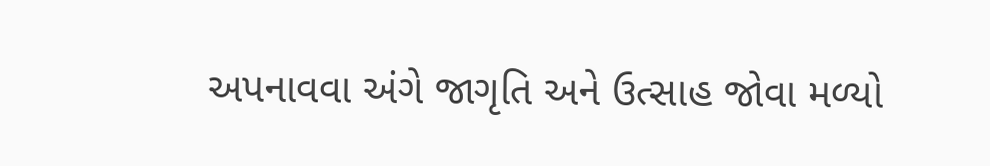અપનાવવા અંગે જાગૃતિ અને ઉત્સાહ જોવા મળ્યો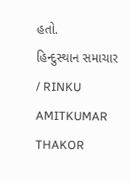હતો.
હિન્દુસ્થાન સમાચાર / RINKU AMITKUMAR THAKOR